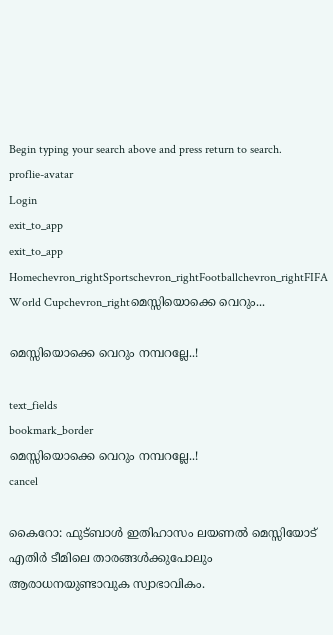Begin typing your search above and press return to search.
proflie-avatar
Login
exit_to_app
exit_to_app
Homechevron_rightSportschevron_rightFootballchevron_rightFIFA World Cupchevron_rightമെസ്സിയൊക്കെ വെറും...

മെസ്സിയൊക്കെ വെറും നമ്പറല്ലേ..!

text_fields
bookmark_border
മെസ്സിയൊക്കെ വെറും നമ്പറല്ലേ..!
cancel

കൈറോ: ഫുട്ബാൾ ഇതിഹാസം ലയണൽ മെസ്സിയോട് എതിർ ടീമിലെ താരങ്ങൾക്കുപോലും ആരാധനയുണ്ടാവുക സ്വാഭാവികം.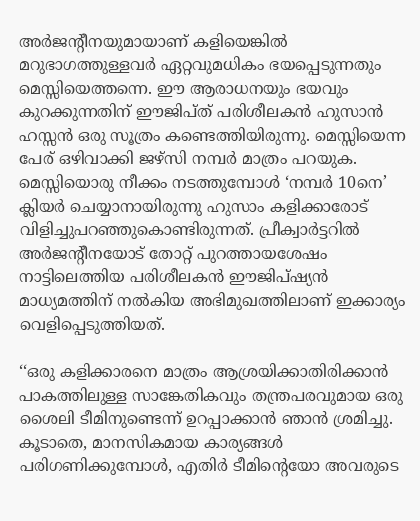അർജന്റീനയുമായാണ് കളിയെങ്കിൽ മറുഭാഗത്തുള്ളവർ ഏറ്റവുമധികം ഭയപ്പെടുന്നതും മെസ്സിയെത്തന്നെ. ഈ ആരാധനയും ഭയവും കുറക്കുന്നതിന് ഈജിപ്ത് പരിശീലകൻ ഹുസാൻ ഹസ്സൻ ഒരു സൂത്രം കണ്ടെത്തിയിരുന്നു. മെസ്സിയെന്ന പേര് ഒഴിവാക്കി ജഴ്സി നമ്പർ മാത്രം പറയുക. മെസ്സിയൊരു നീക്കം നടത്തുമ്പോൾ ‘നമ്പർ 10നെ’ ക്ലിയർ ചെയ്യാനായിരുന്നു ഹുസാം കളിക്കാരോട് വിളിച്ചുപറഞ്ഞുകൊണ്ടിരുന്നത്. പ്രീക്വാർട്ടറിൽ അർജന്റീനയോട് തോറ്റ് പുറത്തായശേഷം നാട്ടിലെത്തിയ പരിശീലകൻ ഈജിപ്ഷ്യൻ മാധ്യമത്തിന് നൽകിയ അഭിമുഖത്തിലാണ് ഇക്കാര്യം വെളിപ്പെടുത്തിയത്.

‘‘ഒരു കളിക്കാരനെ മാത്രം ആശ്രയിക്കാതിരിക്കാൻ പാകത്തിലുള്ള സാങ്കേതികവും തന്ത്രപരവുമായ ഒരു ശൈലി ടീമിനുണ്ടെന്ന് ഉറപ്പാക്കാൻ ഞാൻ ശ്രമിച്ചു. കൂടാതെ, മാനസികമായ കാര്യങ്ങൾ പരിഗണിക്കുമ്പോൾ, എതിർ ടീമിന്റെയോ അവരുടെ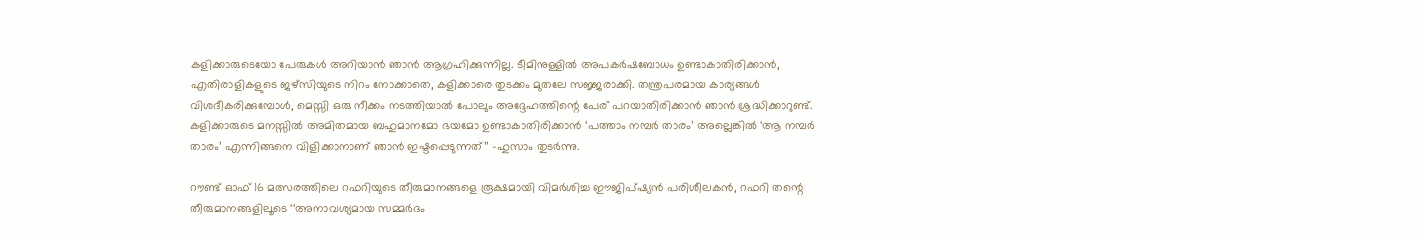കളിക്കാരുടെയോ പേരുകൾ അറിയാൻ ഞാൻ ആഗ്രഹിക്കുന്നില്ല. ടീമിനുള്ളിൽ അപകർഷബോധം ഉണ്ടാകാതിരിക്കാൻ, എതിരാളികളുടെ ജഴ്‌സിയുടെ നിറം നോക്കാതെ, കളിക്കാരെ തുടക്കം മുതലേ സജ്ജരാക്കി. തന്ത്രപരമായ കാര്യങ്ങൾ വിശദീകരിക്കുമ്പോൾ, മെസ്സി ഒരു നീക്കം നടത്തിയാൽ പോലും അദ്ദേഹത്തിന്റെ പേര് പറയാതിരിക്കാൻ ഞാൻ ശ്രദ്ധിക്കാറുണ്ട്. കളിക്കാരുടെ മനസ്സിൽ അമിതമായ ബഹുമാനമോ ഭയമോ ഉണ്ടാകാതിരിക്കാൻ ‘പത്താം നമ്പർ താരം’ അല്ലെങ്കിൽ ‘ആ നമ്പർ താരം’ എന്നിങ്ങനെ വിളിക്കാനാണ് ഞാൻ ഇഷ്ടപ്പെടുന്നത്’’ -ഹുസാം തുടർന്നു.

റൗണ്ട് ഓഫ് 16 മത്സരത്തിലെ റഫറിയുടെ തീരുമാനങ്ങളെ രൂക്ഷമായി വിമർശിച്ച ഈജിപ്ഷ്യൻ പരിശീലകൻ, റഫറി തന്റെ തീരുമാനങ്ങളിലൂടെ ‘‘അനാവശ്യമായ സമ്മർദം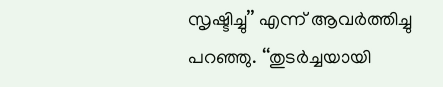സൃഷ്ടിച്ചു’’ എന്ന് ആവർത്തിച്ചു പറഞ്ഞു. ‘‘തുടർച്ചയായി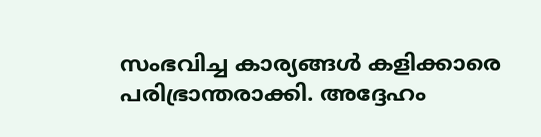സംഭവിച്ച കാര്യങ്ങൾ കളിക്കാരെ പരിഭ്രാന്തരാക്കി. അദ്ദേഹം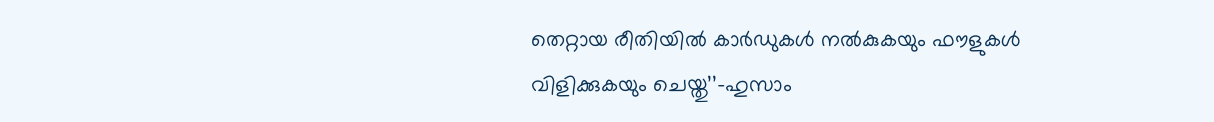തെറ്റായ രീതിയിൽ കാർഡുകൾ നൽകുകയും ഫൗളുകൾ വിളിക്കുകയും ചെയ്തു’’-ഹുസാം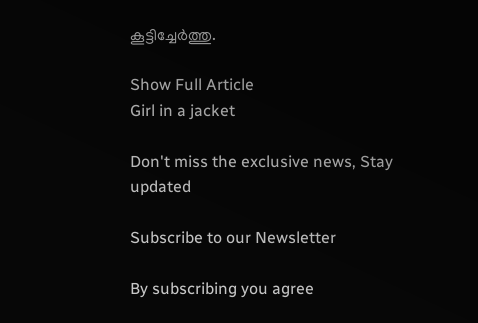കൂട്ടിച്ചേർത്തു.

Show Full Article
Girl in a jacket

Don't miss the exclusive news, Stay updated

Subscribe to our Newsletter

By subscribing you agree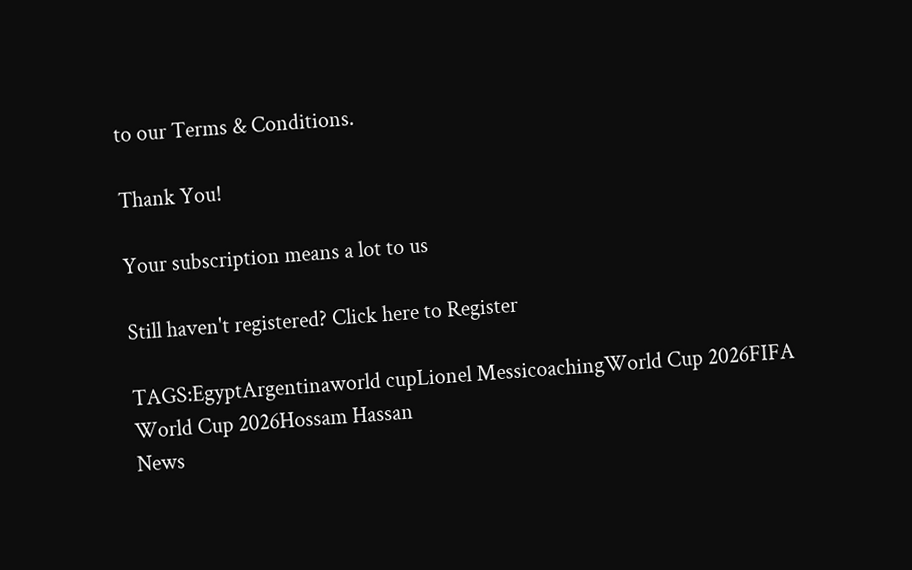to our Terms & Conditions.

Thank You!

Your subscription means a lot to us

Still haven't registered? Click here to Register

TAGS:EgyptArgentinaworld cupLionel MessicoachingWorld Cup 2026FIFA World Cup 2026Hossam Hassan
News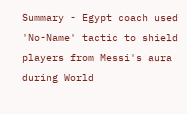Summary - Egypt coach used 'No-Name' tactic to shield players from Messi's aura during World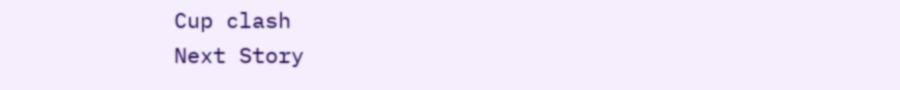Cup clash
Next Story